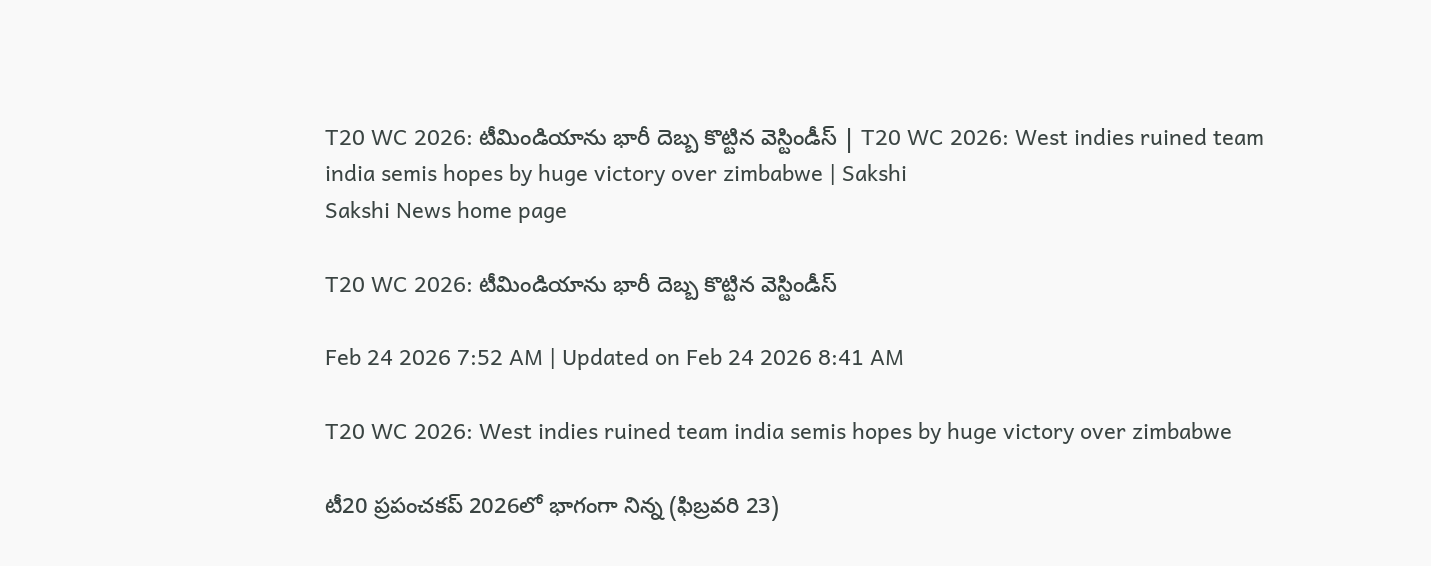T20 WC 2026: టీమిండియాను భారీ దెబ్బ కొట్టిన వెస్టిండీస్‌ | T20 WC 2026: West indies ruined team india semis hopes by huge victory over zimbabwe | Sakshi
Sakshi News home page

T20 WC 2026: టీమిండియాను భారీ దెబ్బ కొట్టిన వెస్టిండీస్‌

Feb 24 2026 7:52 AM | Updated on Feb 24 2026 8:41 AM

T20 WC 2026: West indies ruined team india semis hopes by huge victory over zimbabwe

టీ20 ప్రపంచకప్‌ 2026లో భాగంగా నిన్న (ఫిబ్రవరి 23)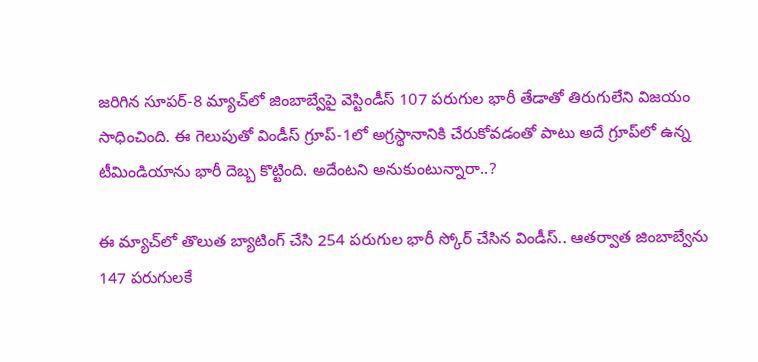జరిగిన సూపర్‌-8 మ్యాచ్‌లో జింబాబ్వేపై వెస్టిండీస్‌ 107 పరుగుల భారీ తేడాతో తిరుగులేని విజయం సాధించింది. ఈ గెలుపుతో విండీస్‌ గ్రూప్‌-1లో అగ్రస్థానానికి చేరుకోవడంతో పాటు అదే గ్రూప్‌లో ఉన్న టీమిండియాను భారీ దెబ్బ కొట్టింది. అదేంటని అనుకుంటున్నారా..?

ఈ మ్యాచ్‌లో తొలుత బ్యాటింగ్‌ చేసి 254 పరుగుల భారీ స్కోర్‌ చేసిన విండీస్‌.. ఆతర్వాత జింబాబ్వేను 147 పరుగులకే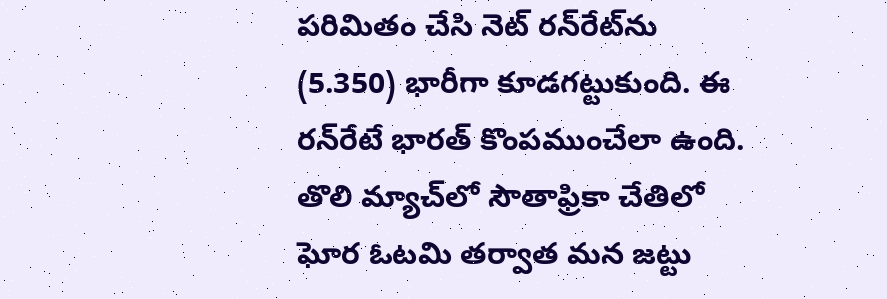పరిమితం చేసి నెట్‌ రన్‌రేట్‌ను (5.350) భారీగా కూడగట్టుకుంది. ఈ రన్‌రేటే భారత్‌ కొంపముంచేలా ఉంది. తొలి మ్యాచ్‌లో సౌతాఫ్రికా చేతిలో ఘోర ఓటమి తర్వాత మన జట్టు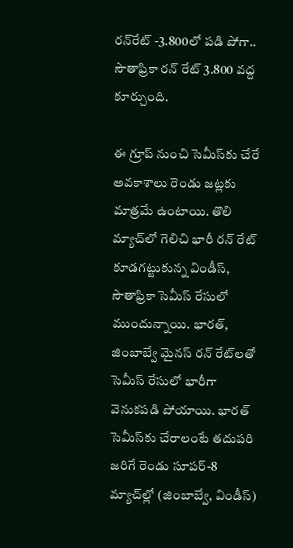రన్‌రేట్‌ -3.800లో పడి పోగా.. సౌతాఫ్రికా రన్‌ రేట్‌ 3.800 వద్ద కూర్చుంది.

ఈ గ్రూప్‌ నుంచి సెమీస్‌కు చేరే అవకాశాలు రెండు జట్లకు మాత్రమే ఉంటాయి. తొలి మ్యాచ్‌లో గెలిచి భారీ రన్‌ రేట్‌ కూడగట్టుకున్న విండీస్‌, సౌతాఫ్రికా సెమీస్‌ రేసులో ముందున్నాయి. భారత్‌, జింబాబ్వే మైనస్‌ రన్‌ రేట్‌లతో సెమీస్‌ రేసులో భారీగా వెనుకపడి పోయాయి. భారత్‌ సెమీస్‌కు చేరాలంటే తదుపరి జరిగే రెండు సూపర్‌-8 మ్యాచ్‌ల్లో (జింబాబ్వే, విండీస్‌)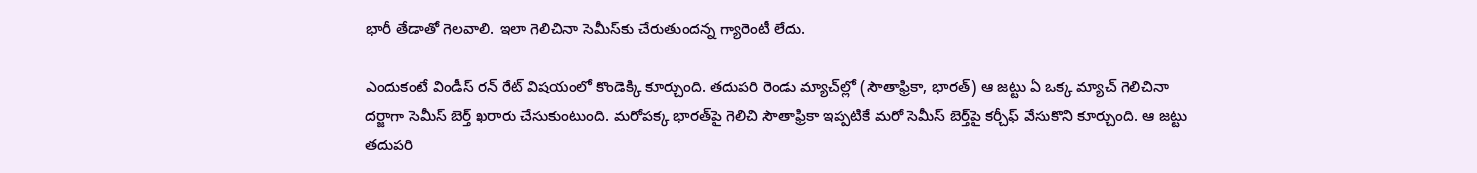భారీ తేడాతో గెలవాలి. ఇలా గెలిచినా సెమీస్‌కు చేరుతుందన్న గ్యారెంటీ లేదు.

ఎందుకంటే విండీస్‌ రన్‌ రేట్‌ విషయంలో కొండెక్కి కూర్చుంది. తదుపరి రెండు మ్యాచ్‌ల్లో (సౌతాఫ్రికా, భారత్‌) ఆ జట్టు ఏ ఒక్క మ్యాచ్‌ గెలిచినా దర్జాగా సెమీస్‌ బెర్త్‌ ఖరారు చేసుకుంటుంది. మరోపక్క భారత్‌పై గెలిచి సౌతాఫ్రికా ఇప్పటికే మరో సెమీస్‌ బెర్త్‌పై కర్చీఫ్‌ వేసుకొని కూర్చుంది. ఆ జట్టు తదుపరి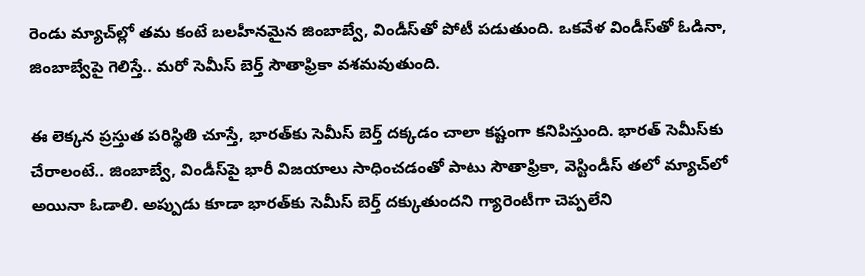రెండు మ్యాచ్‌ల్లో తమ కంటే బలహీనమైన జింబాబ్వే, విండీస్‌తో పోటీ పడుతుంది. ఒకవేళ విండీస్‌తో ఓడినా, జింబాబ్వేపై గెలిస్తే.. మరో సెమీస్‌ బెర్త్‌ సౌతాఫ్రికా వశమవుతుంది.

ఈ లెక్కన ప్రస్తుత పరిస్థితి చూస్తే, భారత్‌కు సెమీస్‌ బెర్త్‌ దక్కడం చాలా కష్టంగా కనిపిస్తుంది. భారత్‌ సెమీస్‌కు చేరాలంటే.. జింబాబ్వే, విండీస్‌పై భారీ విజయాలు సాధించడంతో పాటు సౌతాఫ్రికా, వెస్టిండీస్‌ తలో మ్యాచ్‌లో అయినా ఓడాలి. అప్పుడు కూడా భారత్‌కు సెమీస్‌ బెర్త్‌ దక్కుతుందని గ్యారెంటీగా చెప్పలేని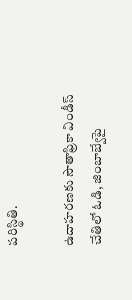పరిస్థితి.

ఉదాహరణకు సౌతాఫ్రికా విండీస్‌ చేతిలో ఓడి, జింబాబ్వేపై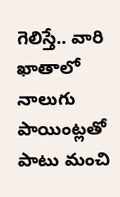గెలిస్తే.. వారి ఖాతాలో నాలుగు పాయింట్లతో పాటు మంచి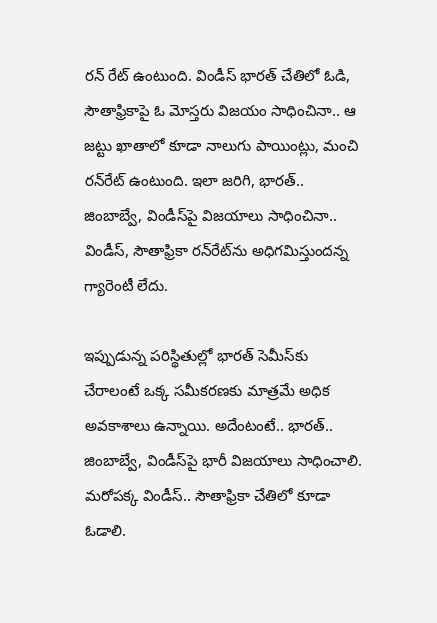రన్‌ రేట్‌ ఉంటుంది. విండీస్‌ భారత్‌ చేతిలో ఓడి, సౌతాఫ్రికాపై ఓ మోస్తరు విజయం సాధించినా.. ఆ జట్టు ఖాతాలో కూడా నాలుగు పాయింట్లు, మంచి రన్‌రేట్‌ ఉంటుంది. ఇలా జరిగి, భారత్‌.. జింబాబ్వే, విండీస్‌పై విజయాలు సాధించినా.. విండీస్‌, సౌతాఫ్రికా రన్‌రేట్‌ను అధిగమిస్తుందన్న గ్యారెంటీ లేదు.

ఇప్పుడున్న పరిస్థితుల్లో భారత్‌ సెమీస్‌కు చేరాలంటే ఒక్క సమీకరణకు మాత్రమే అధిక అవకాశాలు ఉన్నాయి. అదేంటంటే.. భారత్‌.. జింబాబ్వే, విండీస్‌పై భారీ విజయాలు సాధించాలి. మరోపక్క విండీస్‌.. సౌతాఫ్రికా చేతిలో కూడా ఓడాలి.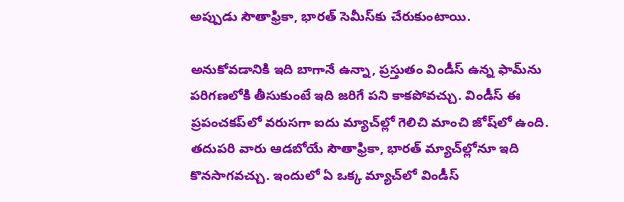అప్పుడు సౌతాఫ్రికా, భారత్‌ సెమీస్‌కు చేరుకుంటాయి.

అనుకోవడానికి ఇది బాగానే ఉన్నా, ప్రస్తుతం విండీస్‌ ఉన్న ఫామ్‌ను పరిగణలోకి తీసుకుంటే ఇది జరిగే పని కాకపోవచ్చు. విండీస్‌ ఈ ప్రపంచకప్‌లో వరుసగా ఐదు మ్యాచ్‌ల్లో గెలిచి మాంచి జోష్‌లో ఉంది. తదుపరి వారు ఆడబోయే సౌతాఫ్రికా, భారత్‌ మ్యాచ్‌ల్లోనూ ఇది కొనసాగవచ్చు. ఇందులో ఏ ఒక్క మ్యాచ్‌లో విండీస్‌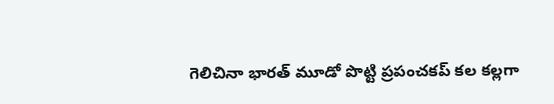గెలిచినా భారత్‌ మూడో పొట్టి ప్రపంచకప్‌ కల కల్లగా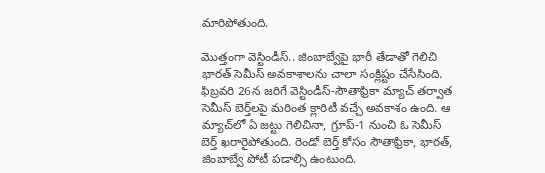మారిపోతుంది.

మొత్తంగా వెస్టిండీస్‌.. జింబాబ్వేపై భారీ తేడాతో గెలిచి భారత్‌ సెమీస్‌ అవకాశాలను చాలా సంక్లిష్టం చేసేసింది. ఫిబ్రవరి 26న జరిగే వెస్టిండీస్‌-సౌతాఫ్రికా మ్యాచ్‌ తర్వాత సెమీస్‌ బెర్త్‌లపై మరింత క్లారిటీ వచ్చే అవకాశం ఉంది. ఆ మ్యాచ్‌లో ఏ జట్టు గెలిచినా, గ్రూప్‌-1 నుంచి ఓ సెమీస్‌ బెర్త్‌ ఖరారైపోతుంది. రెండో బెర్త్‌ కోసం సౌతాఫ్రికా, భారత్‌, జింబాబ్వే పోటీ పడాల్సి ఉంటుంది.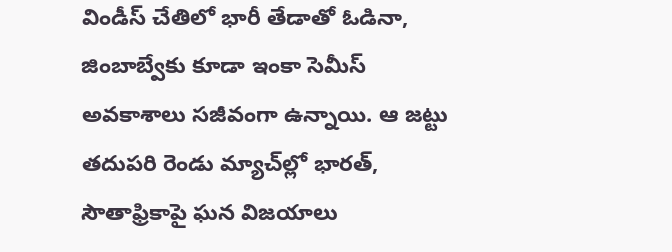విండీస్‌ చేతిలో భారీ తేడాతో ఓడినా, జింబాబ్వేకు కూడా ఇంకా సెమీస్‌ అవకాశాలు సజీవంగా ఉన్నాయి. ఆ జట్టు తదుపరి రెండు మ్యాచ్‌ల్లో భారత్‌, సౌతాఫ్రికాపై ఘన విజయాలు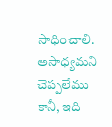సాధించాలి. అసాధ్యమని చెప్పలేము కానీ, ఇది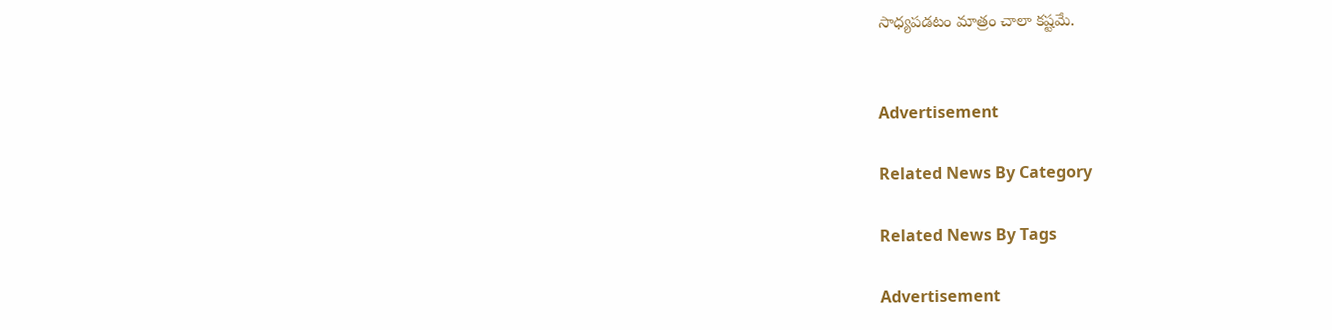సాధ్యపడటం మాత్రం చాలా కష్టమే.


Advertisement

Related News By Category

Related News By Tags

Advertisement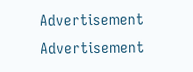Advertisement
Advertisement